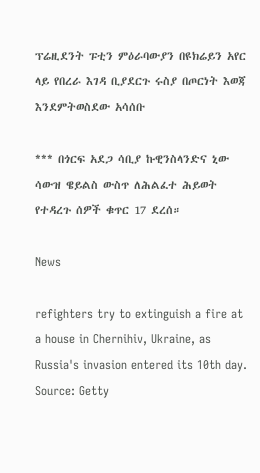ፕሬዚደንት ፑቲን ምዕራባውያን በዩክሬይን አየር ላይ የበረራ እገዳ ቢያደርጉ ሩስያ በጦርነት እወጃ እንደምትወስደው አሳሰቡ

*** በጎርፍ አደጋ ሳቢያ ኩዊንስላንድና ኒው ሳውዝ ዌይልስ ውስጥ ለሕልፈተ ሕይወት የተዳረጉ ሰዎች ቁጥር 17 ደረሰ።

News

refighters try to extinguish a fire at a house in Chernihiv, Ukraine, as Russia's invasion entered its 10th day. Source: Getty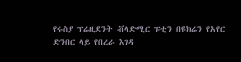የሩስያ ፕሬዚደንት ቭላድሚር ፑቲን በዩክሬን የአየር ድንበር ላይ የበረራ እገዳ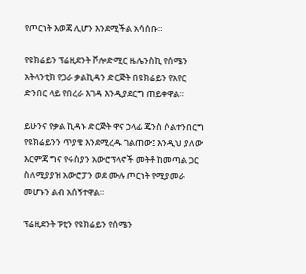የጦርነት እወጃ ሊሆን እንደሚችል አሳሰቡ።

የዩክሬይን ፕሬዚደንት ቮሎድሚር ዜሌንስኪ የሰሜን አትላንቲክ የጋራ ቃልኪዳን ድርጅት በዩክሬይን የአየር ድንበር ላይ የበረራ እገዳ እንዲያደርግ ጠይቀዋል።

ይሁንና የቃል ኪዳኑ ድርጅት ዋና ኃላፊ ጄንስ ሶልተንበርግ የዩክሬይንን ጥያቄ እንደሚረዱ ገልጠው፤ እንዲህ ያለው እርምጃ ግና የሩስያን አውሮፕላኖች መትቶ ከመጣል ጋር ስለሚያያዝ አውሮፓን ወደ ሙሉ ጦርነት የሚያመራ መሆኑን ልብ አሰኝተዋል።

ፕሬዚደንት ፑቲን የዩክሬይን የሰሜን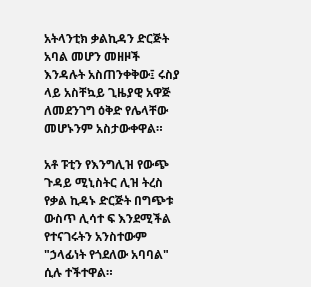አትላንቲክ ቃልኪዳን ድርጅት አባል መሆን መዘዞች እንዳሉት አስጠንቀቅው፤ ሩስያ ላይ አስቸኳይ ጊዜያዊ አዋጅ ለመደንገግ ዕቅድ የሌላቸው መሆኑንም አስታውቀዋል።

አቶ ፑቲን የእንግሊዝ የውጭ ጉዳይ ሚኒስትር ሊዝ ትረስ የቃል ኪዳኑ ድርጅት በግጭቱ ውስጥ ሊሳተ ፍ እንደሚችል የተናገሩትን አንስተውም "ኃላፊነት የጎደለው አባባል" ሲሉ ተችተዋል።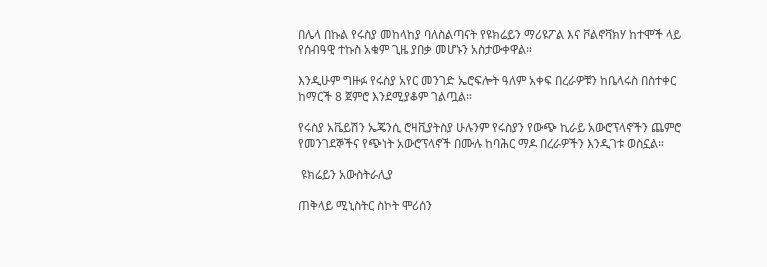በሌላ በኩል የሩስያ መከላከያ ባለስልጣናት የዩክሬይን ማሪዩፖል እና ቮልኖቫክሃ ከተሞች ላይ የሰብዓዊ ተኩስ አቁም ጊዜ ያበቃ መሆኑን አስታውቀዋል።

እንዲሁም ግዙፉ የሩስያ አየር መንገድ ኤሮፍሎት ዓለም አቀፍ በረራዎቹን ከቤላሩስ በስተቀር ከማርች 8 ጀምሮ እንደሚያቆም ገልጧል።

የሩስያ አቬይሽን ኤጄንሲ ሮዛቪያትስያ ሁሉንም የሩስያን የውጭ ኪራይ አውሮፕላኖችን ጨምሮ የመንገደኞችና የጭነት አውሮፕላኖች በሙሉ ከባሕር ማዶ በረራዎችን እንዲገቱ ወስኗል።

 ዩክሬይን አውስትራሊያ

ጠቅላይ ሚኒስትር ስኮት ሞሪሰን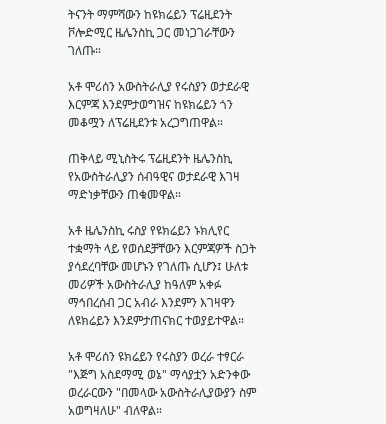ትናንት ማምሻውን ከዩክሬይን ፕሬዚደንት ቮሎድሚር ዜሌንስኪ ጋር መነጋገራቸውን ገለጡ።

አቶ ሞሪሰን አውስትራሊያ የሩስያን ወታደራዊ እርምጃ እንደምታወግዝና ከዩክሬይን ጎን መቆሟን ለፕሬዚደንቱ አረጋግጠዋል።

ጠቅላይ ሚኒስትሩ ፕሬዚደንት ዜሌንስኪ የአውስትራሊያን ሰብዓዊና ወታደራዊ እገዛ ማድነቃቸውን ጠቁመዋል።

አቶ ዜሌንስኪ ሩስያ የዩክሬይን ኑክሊየር ተቋማት ላይ የወሰደቻቸውን እርምጃዎች ስጋት ያሳደረባቸው መሆኑን የገለጡ ሲሆን፤ ሁለቱ መሪዎች አውስትራሊያ ከዓለም አቀፉ ማኅበረሰብ ጋር አብራ እንደምን እገዛዋን ለዩክሬይን እንደምታጠናክር ተወያይተዋል።

አቶ ሞሪሰን ዩክሬይን የሩስያን ወረራ ተፃርራ "እጅግ አስደማሚ ወኔ" ማሳያቷን አድንቀው ወረራርውን "በመላው አውስትራሊያውያን ስም አወግዛለሁ" ብለዋል።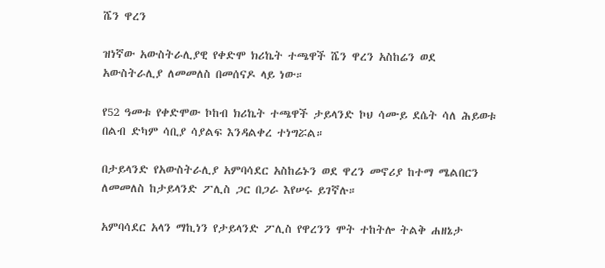ሼን ዋረን

ዝነኛው አውስትራሊያዊ የቀድሞ ክሪኬት ተጫዋች ሼን ዋረን አስከሬን ወደ አውስትራሊያ ለመመለስ በመሰናዶ ላይ ነው።

የ52 ዓመቱ የቀድሞው ኮከብ ክሪኬት ተጫዋች ታይላንድ ኮህ ሳሙይ ደሴት ሳለ ሕይወቱ በልብ ድካም ሳቢያ ሳያልፍ እንዳልቀረ ተነግሯል።

በታይላንድ የአውስትራሊያ አምባሳደር አስከሬኑን ወደ ዋረን መኖሪያ ከተማ ሜልበርን ለመመለስ ከታይላንድ ፖሊስ ጋር በጋራ እየሠሩ ይገኛሉ።

አምባሳደር አላን ማኪነን የታይላንድ ፖሊስ የዋረንን ሞት ተከትሎ ትልቅ ሐዘኔታ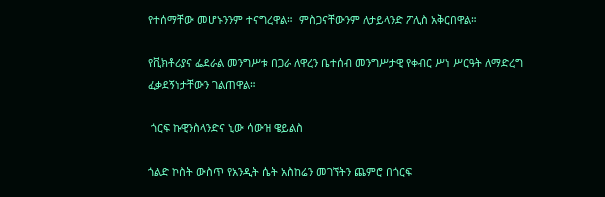የተሰማቸው መሆኑንንም ተናግረዋል።  ምስጋናቸውንም ለታይላንድ ፖሊስ አቅርበዋል።

የቪክቶሪያና ፌደራል መንግሥቱ በጋራ ለዋረን ቤተሰብ መንግሥታዊ የቀብር ሥነ ሥርዓት ለማድረግ ፈቃደኝነታቸውን ገልጠዋል።

 ጎርፍ ኩዊንስላንድና ኒው ሳውዝ ዌይልስ

ጎልድ ኮስት ውስጥ የአንዲት ሴት አስከሬን መገኘትን ጨምሮ በጎርፍ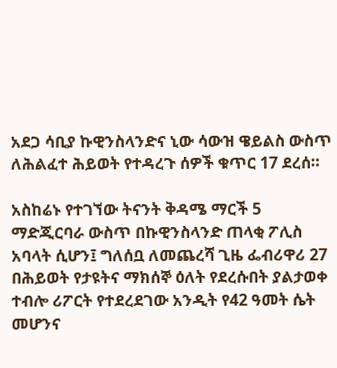አደጋ ሳቢያ ኩዊንስላንድና ኒው ሳውዝ ዌይልስ ውስጥ ለሕልፈተ ሕይወት የተዳረጉ ሰዎች ቁጥር 17 ደረሰ።

አስከሬኑ የተገኘው ትናንት ቅዳሜ ማርች 5 ማድጂርባራ ውስጥ በኩዊንስላንድ ጠላቂ ፖሊስ አባላት ሲሆን፤ ግለሰቧ ለመጨረሻ ጊዜ ፌብሪዋሪ 27 በሕይወት የታዩትና ማክሰኞ ዕለት የደረሱበት ያልታወቀ ተብሎ ሪፖርት የተደረደገው አንዲት የ42 ዓመት ሴት መሆንና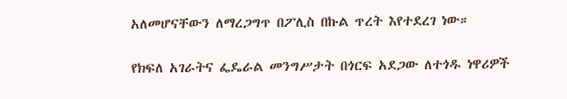አለመሆናቸውን ለማረጋግጥ በፖሊስ በኩል ጥረት እየተደረገ ነው።

የክፍለ አገራትና ፌዴራል መንግሥታት በጎርፍ አደጋው ለተጎዱ ነዋሪዎች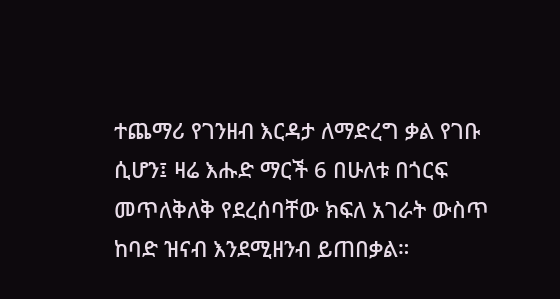ተጨማሪ የገንዘብ እርዳታ ለማድረግ ቃል የገቡ ሲሆን፤ ዛሬ እሑድ ማርች 6 በሁለቱ በጎርፍ መጥለቅለቅ የደረሰባቸው ክፍለ አገራት ውስጥ ከባድ ዝናብ እንደሚዘንብ ይጠበቃል።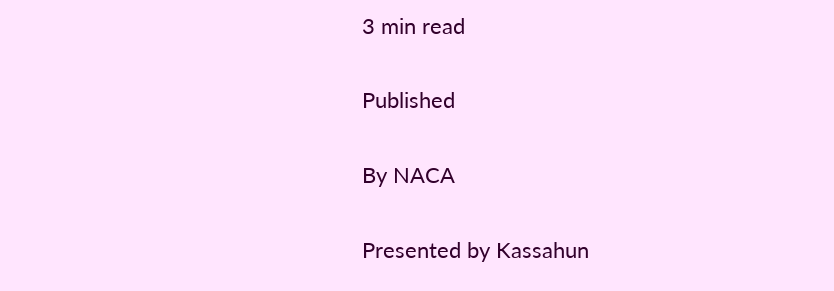3 min read

Published

By NACA

Presented by Kassahun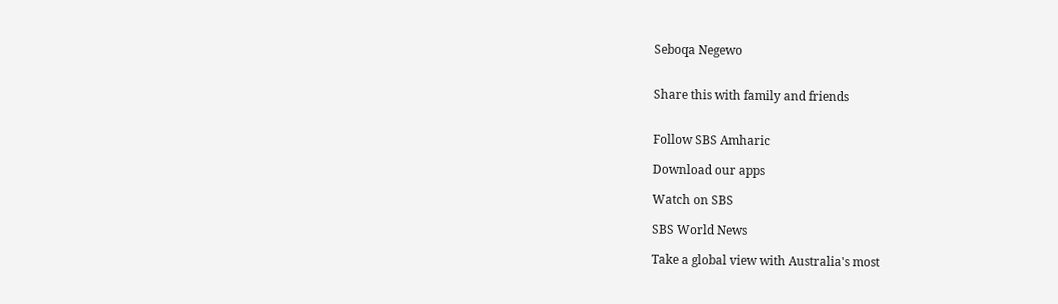Seboqa Negewo


Share this with family and friends


Follow SBS Amharic

Download our apps

Watch on SBS

SBS World News

Take a global view with Australia's most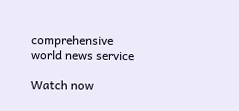comprehensive world news service

Watch now